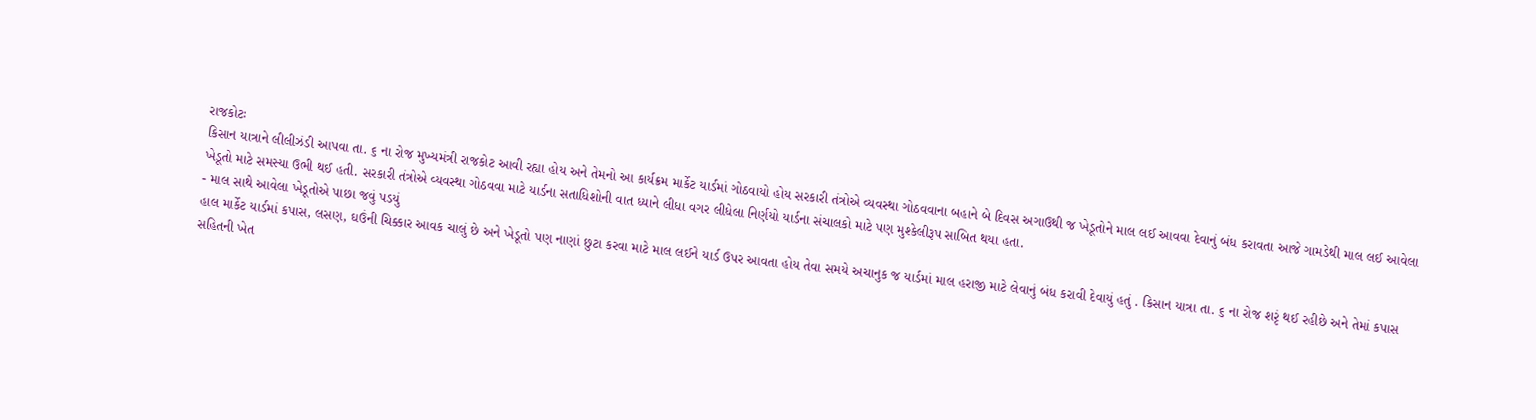રાજકોટઃ
કિસાન યાત્રાને લીલીઝંડી આપવા તા. ૬ ના રોજ મુખ્યમંત્રી રાજકોટ આવી રહ્યા હોય અને તેમનો આ કાર્યક્રમ માર્કેટ યાર્ડમાં ગોઠવાયો હોય સરકારી તંત્રોએ વ્યવસ્થા ગોઠવવાના બહાને બે દિવસ અગાઉથી જ ખેડૂતોને માલ લઈ આવવા દેવાનું બંધ કરાવતા આજે ગામડેથી માલ લઈ આવેલા ખેડૂતો માટે સમસ્યા ઉભી થઈ હતી. સરકારી તંત્રોએ વ્યવસ્થા ગોઠવવા માટે યાર્ડના સતાધિશોની વાત ધ્યાને લીધા વગર લીધેલા નિર્ણયો યાર્ડના સંચાલકો માટે પણ મુશ્કેલીરૂપ સાબિત થયા હતા.
- માલ સાથે આવેલા ખેડૂતોએ પાછા જવું પડયું
હાલ માર્કેટ યાર્ડમાં કપાસ, લસણ, ઘઉંની ચિક્કાર આવક ચાલું છે અને ખેડૂતો પણ નાણાં છુટા કરવા માટે માલ લઈને યાર્ડ ઉપર આવતા હોય તેવા સમયે અચાનુક જ યાર્ડમાં માલ હરાજી માટે લેવાનું બંધ કરાવી દેવાયું હતું . કિસાન યાત્રા તા. ૬ ના રોજ શરૃં થઈ રહીછે અને તેમાં કપાસ સહિતની ખેત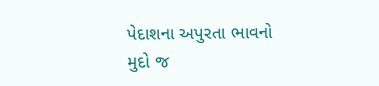પેદાશના અપુરતા ભાવનો મુદો જ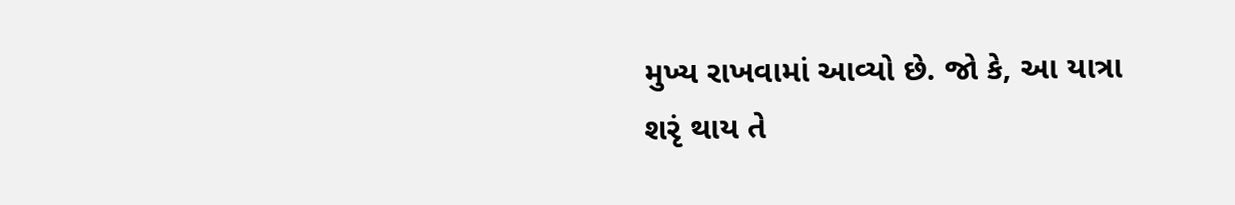મુખ્ય રાખવામાં આવ્યો છે. જો કે, આ યાત્રા શરૃં થાય તે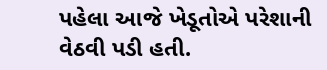પહેલા આજે ખેડૂતોએ પરેશાની વેઠવી પડી હતી.